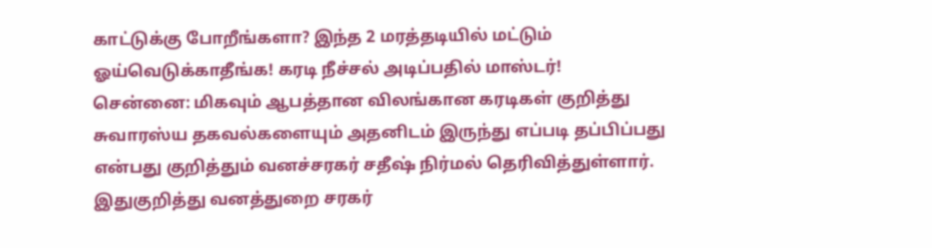காட்டுக்கு போறீங்களா? இந்த 2 மரத்தடியில் மட்டும் ஓய்வெடுக்காதீங்க! கரடி நீச்சல் அடிப்பதில் மாஸ்டர்!
சென்னை: மிகவும் ஆபத்தான விலங்கான கரடிகள் குறித்து சுவாரஸ்ய தகவல்களையும் அதனிடம் இருந்து எப்படி தப்பிப்பது என்பது குறித்தும் வனச்சரகர் சதீஷ் நிர்மல் தெரிவித்துள்ளார்.
இதுகுறித்து வனத்துறை சரகர்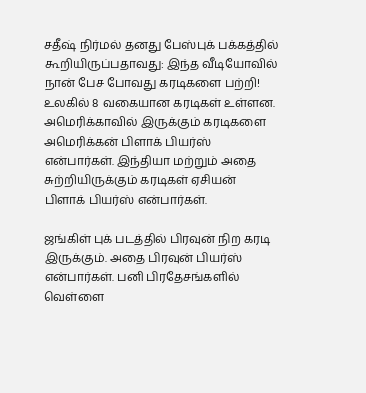சதீஷ் நிர்மல் தனது பேஸ்புக் பக்கத்தில் கூறியிருப்பதாவது: இந்த வீடியோவில் நான் பேச போவது கரடிகளை பற்றி! உலகில் 8 வகையான கரடிகள் உள்ளன. அமெரிக்காவில் இருக்கும் கரடிகளை அமெரிக்கன் பிளாக் பியர்ஸ் என்பார்கள். இந்தியா மற்றும் அதை சுற்றியிருக்கும் கரடிகள் ஏசியன் பிளாக் பியர்ஸ் என்பார்கள்.

ஜங்கிள் புக் படத்தில் பிரவுன் நிற கரடி இருக்கும். அதை பிரவுன் பியர்ஸ் என்பார்கள். பனி பிரதேசங்களில் வெள்ளை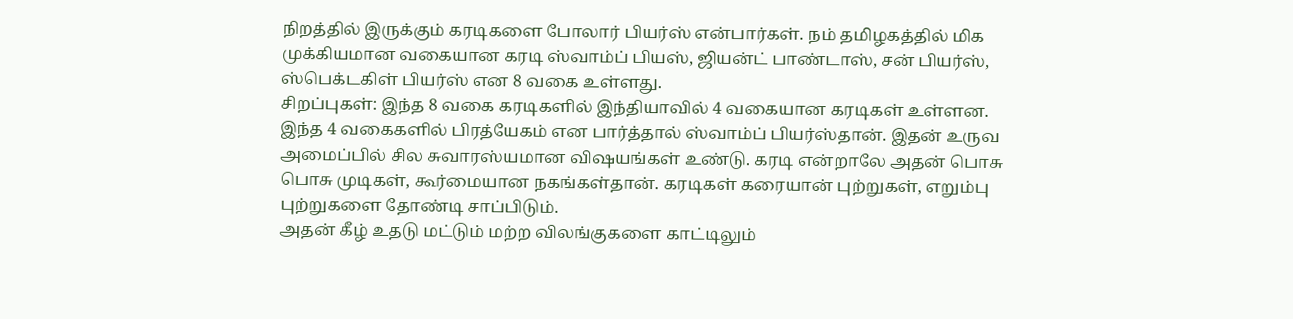நிறத்தில் இருக்கும் கரடிகளை போலார் பியர்ஸ் என்பார்கள். நம் தமிழகத்தில் மிக முக்கியமான வகையான கரடி ஸ்வாம்ப் பியஸ், ஜியன்ட் பாண்டாஸ், சன் பியர்ஸ், ஸ்பெக்டகிள் பியர்ஸ் என 8 வகை உள்ளது.
சிறப்புகள்: இந்த 8 வகை கரடிகளில் இந்தியாவில் 4 வகையான கரடிகள் உள்ளன. இந்த 4 வகைகளில் பிரத்யேகம் என பார்த்தால் ஸ்வாம்ப் பியர்ஸ்தான். இதன் உருவ அமைப்பில் சில சுவாரஸ்யமான விஷயங்கள் உண்டு. கரடி என்றாலே அதன் பொசு பொசு முடிகள், கூர்மையான நகங்கள்தான். கரடிகள் கரையான் புற்றுகள், எறும்பு புற்றுகளை தோண்டி சாப்பிடும்.
அதன் கீழ் உதடு மட்டும் மற்ற விலங்குகளை காட்டிலும்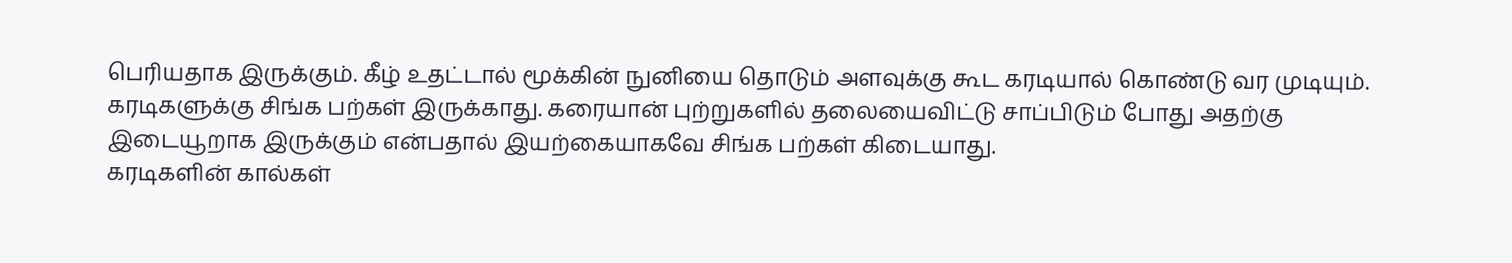பெரியதாக இருக்கும். கீழ் உதட்டால் மூக்கின் நுனியை தொடும் அளவுக்கு கூட கரடியால் கொண்டு வர முடியும். கரடிகளுக்கு சிங்க பற்கள் இருக்காது. கரையான் புற்றுகளில் தலையைவிட்டு சாப்பிடும் போது அதற்கு இடையூறாக இருக்கும் என்பதால் இயற்கையாகவே சிங்க பற்கள் கிடையாது.
கரடிகளின் கால்கள்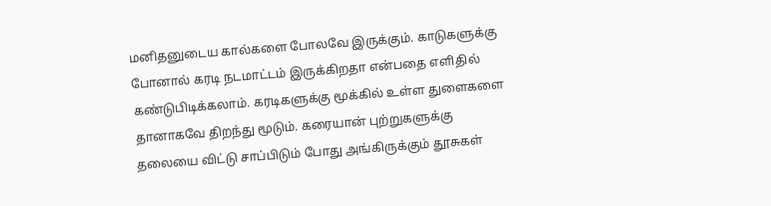மனிதனுடைய கால்களை போலவே இருக்கும். காடுகளுக்கு போனால் கரடி நடமாட்டம் இருக்கிறதா என்பதை எளிதில் கண்டுபிடிக்கலாம். கரடிகளுக்கு மூக்கில் உள்ள துளைகளை தானாகவே திறந்து மூடும். கரையான் புற்றுகளுக்கு தலையை விட்டு சாப்பிடும் போது அங்கிருக்கும் தூசுகள்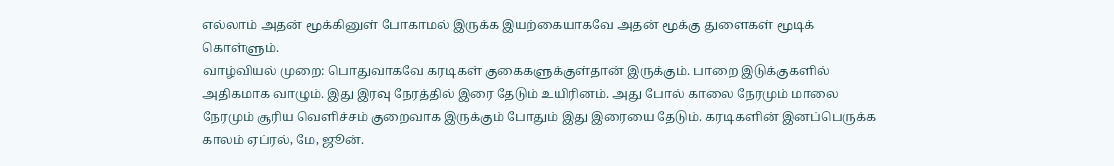எல்லாம் அதன் மூக்கினுள் போகாமல் இருக்க இயற்கையாகவே அதன் மூக்கு துளைகள் மூடிக் கொள்ளும்.
வாழ்வியல் முறை: பொதுவாகவே கரடிகள் குகைகளுக்குள்தான் இருக்கும். பாறை இடுக்குகளில் அதிகமாக வாழும். இது இரவு நேரத்தில் இரை தேடும் உயிரினம். அது போல் காலை நேரமும் மாலை நேரமும் சூரிய வெளிச்சம் குறைவாக இருக்கும் போதும் இது இரையை தேடும். கரடிகளின் இனப்பெருக்க காலம் ஏப்ரல், மே, ஜூன்.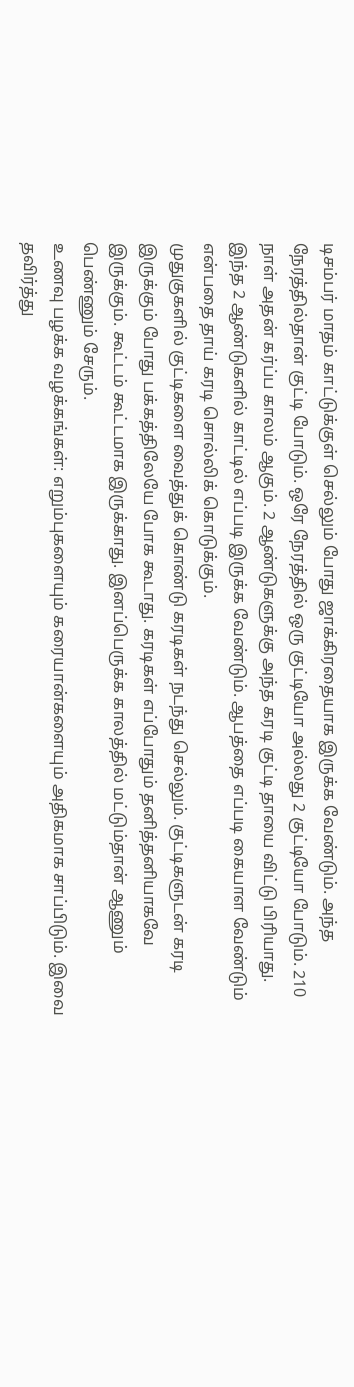டிசம்பர் மாதம் காட்டுக்குள் செல்லும் போது ஜாக்கிரதையாக இருக்க வேண்டும். அந்த நேரத்தில்தான் குட்டி போடும். ஒரே நேரத்தில் ஒரு குட்டியோ அல்லது 2 குட்டியோ போடும். 210 நாள் அதன் கர்ப்ப காலம் ஆகும். 2 ஆண்டுகளுக்கு அந்த கரடி குட்டி தாயை விட்டு பிரியாது. இந்த 2 ஆண்டுகளில் காட்டில் எப்படி இருக்க வேண்டும். ஆபத்தை எப்படி கையாள வேண்டும் என்பதை தாய் கரடி சொல்லிக் கொடுக்கும்.
முதுகுகளில் குட்டிகளை வைத்துக் கொண்டு கரடிகள் நடந்து செல்லும். குட்டிகளுடன் கரடி இருக்கும் போது பக்கத்திலேயே போக கூடாது. கரடிகள் எப்போதும் தனித்தனியாகவே இருக்கும். கூட்டம் கூட்டமாக இருக்காது. இனப்பெருக்க காலத்தில் மட்டும்தான் ஆணும் பெண்ணும் சேரும்.
உணவு பழக்க வழக்கங்கள்: எறும்புகளையும் கரையான்களையும் அதிகமாக சாப்பிடும். இவை தவிர்த்து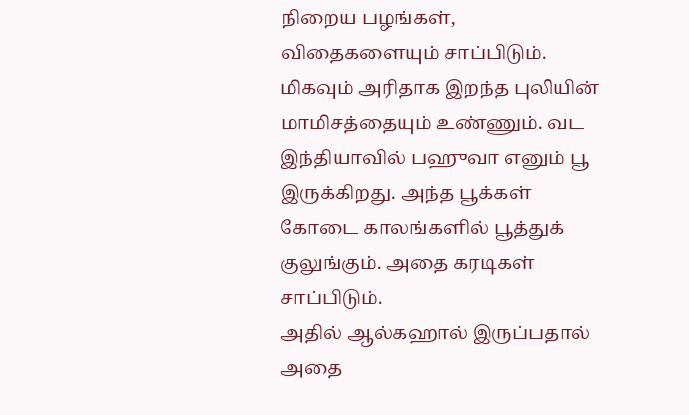நிறைய பழங்கள், விதைகளையும் சாப்பிடும். மிகவும் அரிதாக இறந்த புலியின் மாமிசத்தையும் உண்ணும். வட இந்தியாவில் பஹுவா எனும் பூ இருக்கிறது. அந்த பூக்கள் கோடை காலங்களில் பூத்துக் குலுங்கும். அதை கரடிகள் சாப்பிடும்.
அதில் ஆல்கஹால் இருப்பதால் அதை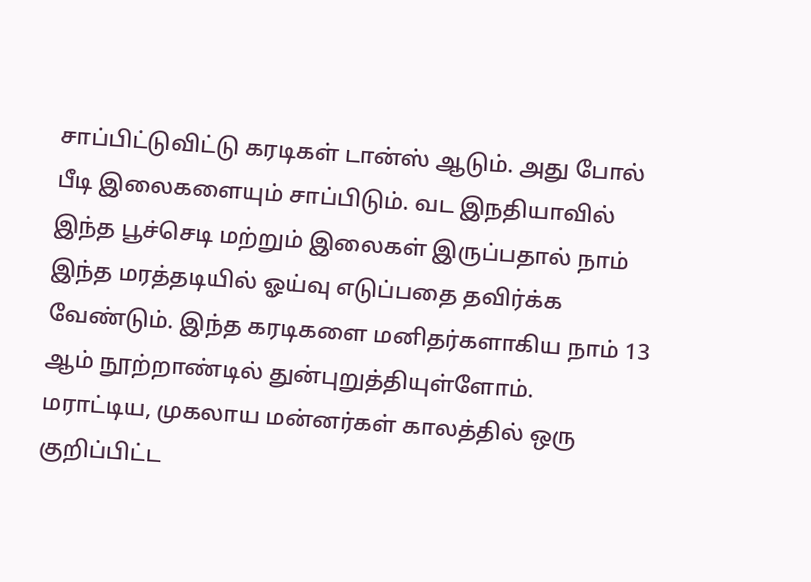சாப்பிட்டுவிட்டு கரடிகள் டான்ஸ் ஆடும். அது போல் பீடி இலைகளையும் சாப்பிடும். வட இநதியாவில் இந்த பூச்செடி மற்றும் இலைகள் இருப்பதால் நாம் இந்த மரத்தடியில் ஓய்வு எடுப்பதை தவிர்க்க வேண்டும். இந்த கரடிகளை மனிதர்களாகிய நாம் 13 ஆம் நூற்றாண்டில் துன்புறுத்தியுள்ளோம்.
மராட்டிய, முகலாய மன்னர்கள் காலத்தில் ஒரு குறிப்பிட்ட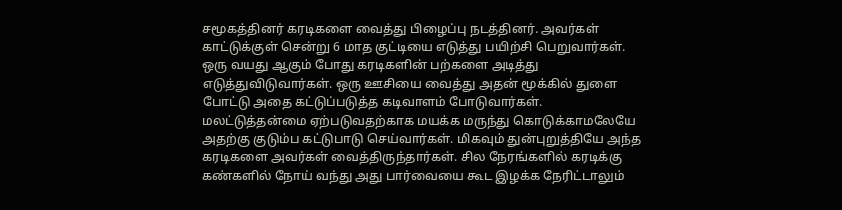சமூகத்தினர் கரடிகளை வைத்து பிழைப்பு நடத்தினர். அவர்கள் காட்டுக்குள் சென்று 6 மாத குட்டியை எடுத்து பயிற்சி பெறுவார்கள். ஒரு வயது ஆகும் போது கரடிகளின் பற்களை அடித்து எடுத்துவிடுவார்கள். ஒரு ஊசியை வைத்து அதன் மூக்கில் துளை போட்டு அதை கட்டுப்படுத்த கடிவாளம் போடுவார்கள்.
மலட்டுத்தன்மை ஏற்படுவதற்காக மயக்க மருந்து கொடுக்காமலேயே அதற்கு குடும்ப கட்டுபாடு செய்வார்கள். மிகவும் துன்புறுத்தியே அந்த கரடிகளை அவர்கள் வைத்திருந்தார்கள். சில நேரங்களில் கரடிக்கு கண்களில் நோய் வந்து அது பார்வையை கூட இழக்க நேரிட்டாலும்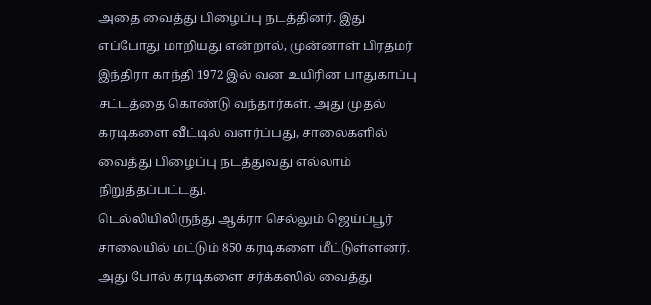அதை வைத்து பிழைப்பு நடத்தினர். இது எப்போது மாறியது என்றால், முன்னாள் பிரதமர் இந்திரா காந்தி 1972 இல் வன உயிரின பாதுகாப்பு சட்டத்தை கொண்டு வந்தார்கள். அது முதல் கரடிகளை வீட்டில் வளர்ப்பது, சாலைகளில் வைத்து பிழைப்பு நடத்துவது எல்லாம் நிறுத்தப்பட்டது.
டெல்லியிலிருந்து ஆக்ரா செல்லும் ஜெய்ப்பூர் சாலையில் மட்டும் 850 கரடிகளை மீட்டுள்ளனர். அது போல் கரடிகளை சர்க்கஸில் வைத்து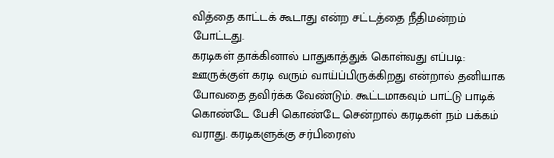வித்தை காட்டக் கூடாது என்ற சட்டத்தை நீதிமன்றம் போட்டது.
கரடிகள் தாக்கினால் பாதுகாத்துக் கொள்வது எப்படி: ஊருக்குள் கரடி வரும் வாய்ப்பிருக்கிறது என்றால் தனியாக போவதை தவிர்க்க வேண்டும். கூட்டமாகவும் பாட்டு பாடிக் கொண்டே பேசி கொண்டே சென்றால் கரடிகள் நம் பக்கம் வராது. கரடிகளுக்கு சர்பிரைஸ்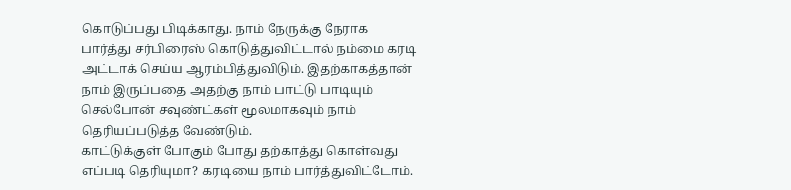கொடுப்பது பிடிக்காது. நாம் நேருக்கு நேராக பார்த்து சர்பிரைஸ் கொடுத்துவிட்டால் நம்மை கரடி அட்டாக் செய்ய ஆரம்பித்துவிடும். இதற்காகத்தான் நாம் இருப்பதை அதற்கு நாம் பாட்டு பாடியும் செல்போன் சவுண்ட்கள் மூலமாகவும் நாம் தெரியப்படுத்த வேண்டும்.
காட்டுக்குள் போகும் போது தற்காத்து கொள்வது எப்படி தெரியுமா? கரடியை நாம் பார்த்துவிட்டோம்.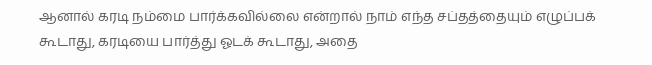ஆனால் கரடி நம்மை பார்க்கவில்லை என்றால் நாம் எந்த சப்தத்தையும் எழுப்பக் கூடாது, கரடியை பார்த்து ஓடக் கூடாது, அதை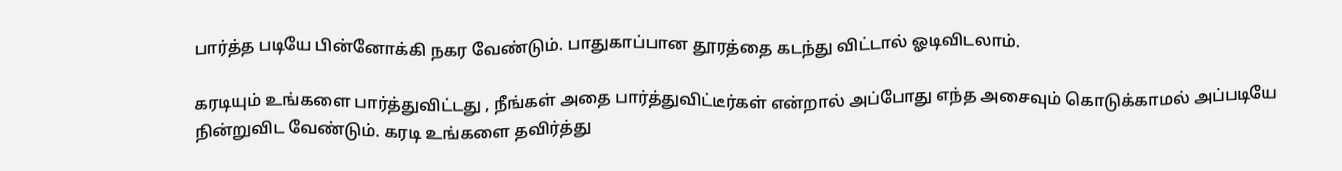பார்த்த படியே பின்னோக்கி நகர வேண்டும். பாதுகாப்பான தூரத்தை கடந்து விட்டால் ஓடிவிடலாம்.

கரடியும் உங்களை பார்த்துவிட்டது , நீங்கள் அதை பார்த்துவிட்டீர்கள் என்றால் அப்போது எந்த அசைவும் கொடுக்காமல் அப்படியே நின்றுவிட வேண்டும். கரடி உங்களை தவிர்த்து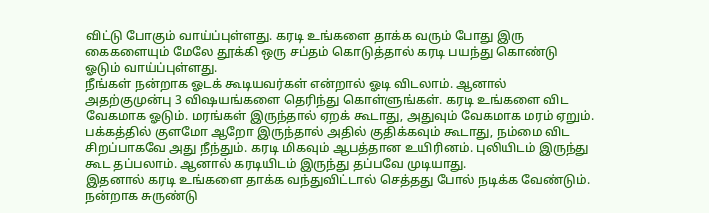விட்டு போகும் வாய்ப்புள்ளது. கரடி உங்களை தாக்க வரும் போது இரு கைகளையும் மேலே தூக்கி ஒரு சப்தம் கொடுத்தால் கரடி பயந்து கொண்டு ஓடும் வாய்ப்புள்ளது.
நீங்கள் நன்றாக ஓடக் கூடியவர்கள் என்றால் ஓடி விடலாம். ஆனால் அதற்குமுன்பு 3 விஷயங்களை தெரிந்து கொள்ளுங்கள். கரடி உங்களை விட வேகமாக ஓடும். மரங்கள் இருந்தால் ஏறக் கூடாது, அதுவும் வேகமாக மரம் ஏறும். பக்கத்தில் குளமோ ஆறோ இருந்தால் அதில் குதிக்கவும் கூடாது, நம்மை விட சிறப்பாகவே அது நீந்தும். கரடி மிகவும் ஆபத்தான உயிரினம். புலியிடம் இருந்து கூட தப்பலாம். ஆனால் கரடியிடம் இருந்து தப்பவே முடியாது.
இதனால் கரடி உங்களை தாக்க வந்துவிட்டால் செத்தது போல் நடிக்க வேண்டும். நன்றாக சுருண்டு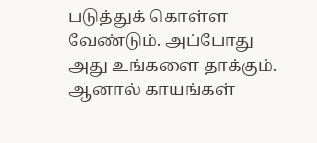படுத்துக் கொள்ள வேண்டும். அப்போது அது உங்களை தாக்கும். ஆனால் காயங்கள்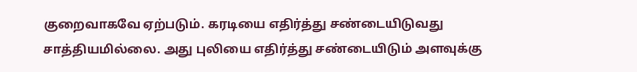குறைவாகவே ஏற்படும். கரடியை எதிர்த்து சண்டையிடுவது சாத்தியமில்லை. அது புலியை எதிர்த்து சண்டையிடும் அளவுக்கு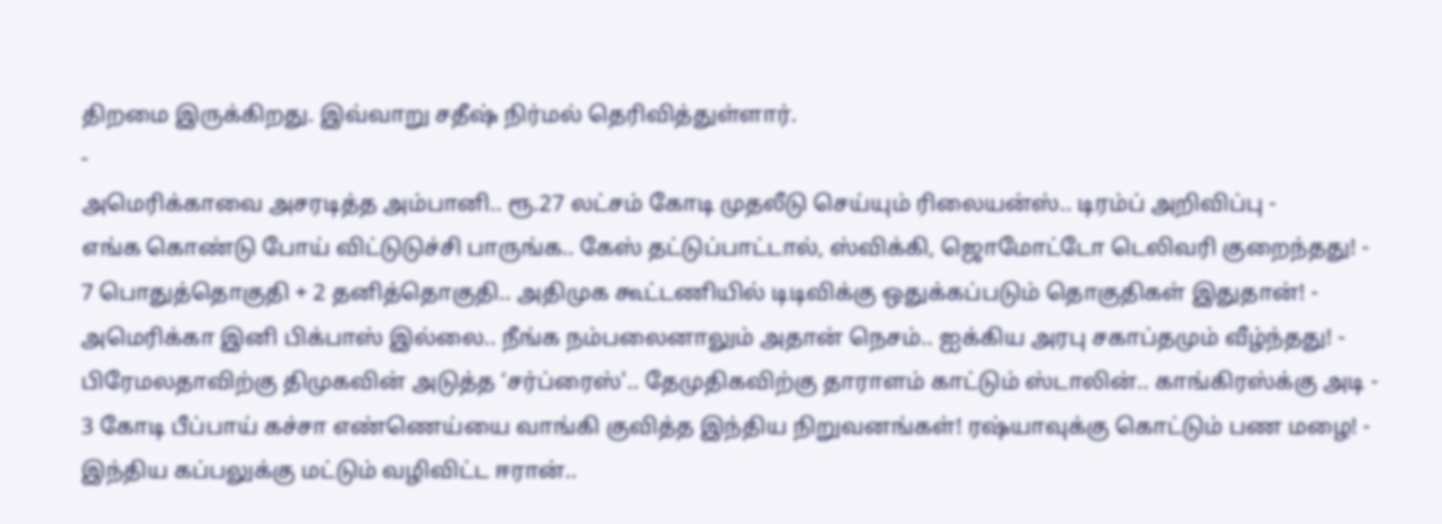திறமை இருக்கிறது. இவ்வாறு சதீஷ் நிர்மல் தெரிவித்துள்ளார்.
-
அமெரிக்காவை அசரடித்த அம்பானி.. ரூ.27 லட்சம் கோடி முதலீடு செய்யும் ரிலையன்ஸ்.. டிரம்ப் அறிவிப்பு -
எங்க கொண்டு போய் விட்டுடுச்சி பாருங்க.. கேஸ் தட்டுப்பாட்டால், ஸ்விக்கி, ஜொமோட்டோ டெலிவரி குறைந்தது! -
7 பொதுத்தொகுதி + 2 தனித்தொகுதி.. அதிமுக கூட்டணியில் டிடிவிக்கு ஒதுக்கப்படும் தொகுதிகள் இதுதான்! -
அமெரிக்கா இனி பிக்பாஸ் இல்லை.. நீங்க நம்பலைனாலும் அதான் நெசம்.. ஐக்கிய அரபு சகாப்தமும் வீழ்ந்தது! -
பிரேமலதாவிற்கு திமுகவின் அடுத்த ‘சர்ப்ரைஸ்'.. தேமுதிகவிற்கு தாராளம் காட்டும் ஸ்டாலின்.. காங்கிரஸ்க்கு அடி -
3 கோடி பீப்பாய் கச்சா எண்ணெய்யை வாங்கி குவித்த இந்திய நிறுவனங்கள்! ரஷ்யாவுக்கு கொட்டும் பண மழை! -
இந்திய கப்பலுக்கு மட்டும் வழிவிட்ட ஈரான்..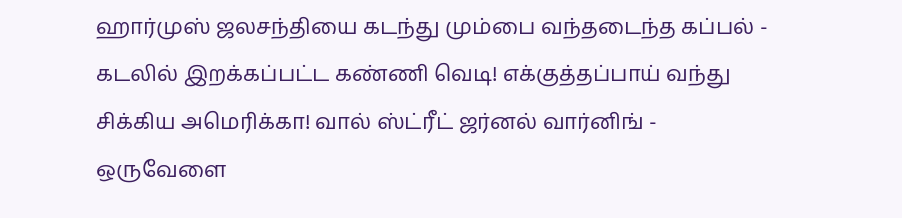ஹார்முஸ் ஜலசந்தியை கடந்து மும்பை வந்தடைந்த கப்பல் -
கடலில் இறக்கப்பட்ட கண்ணி வெடி! எக்குத்தப்பாய் வந்து சிக்கிய அமெரிக்கா! வால் ஸ்ட்ரீட் ஜர்னல் வார்னிங் -
ஒருவேளை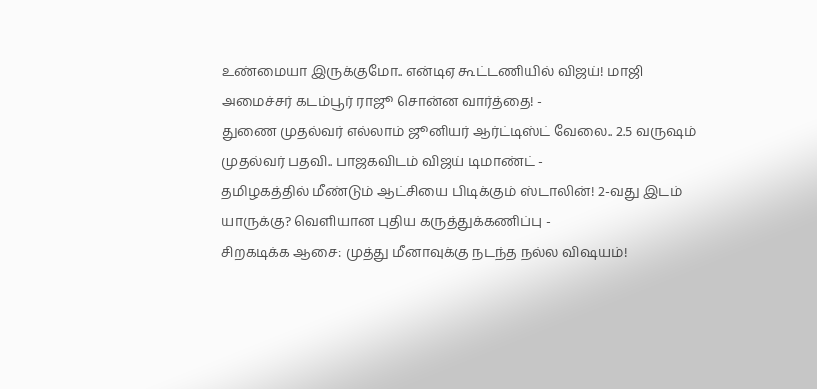உண்மையா இருக்குமோ.. என்டிஏ கூட்டணியில் விஜய்! மாஜி அமைச்சர் கடம்பூர் ராஜூ சொன்ன வார்த்தை! -
துணை முதல்வர் எல்லாம் ஜூனியர் ஆர்ட்டிஸ்ட் வேலை.. 2.5 வருஷம் முதல்வர் பதவி.. பாஜகவிடம் விஜய் டிமாண்ட் -
தமிழகத்தில் மீண்டும் ஆட்சியை பிடிக்கும் ஸ்டாலின்! 2-வது இடம் யாருக்கு? வெளியான புதிய கருத்துக்கணிப்பு -
சிறகடிக்க ஆசை: முத்து மீனாவுக்கு நடந்த நல்ல விஷயம்!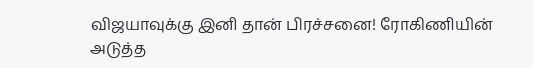விஜயாவுக்கு இனி தான் பிரச்சனை! ரோகிணியின் அடுத்த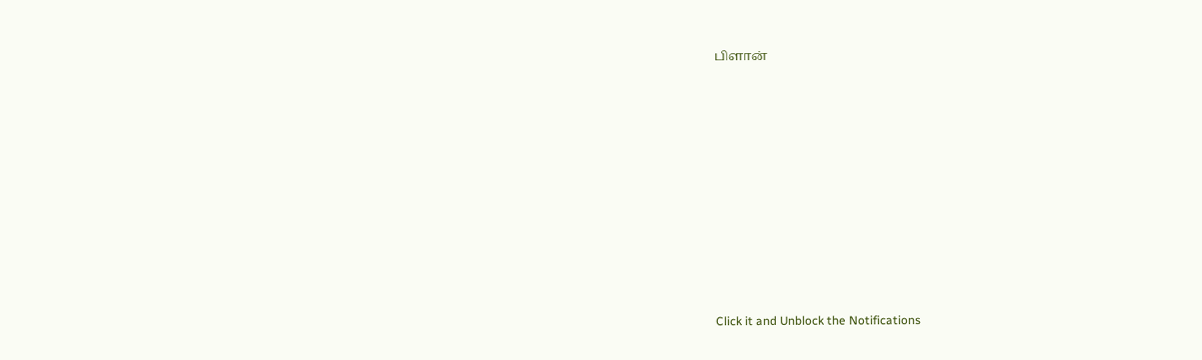பிளான்












Click it and Unblock the Notifications